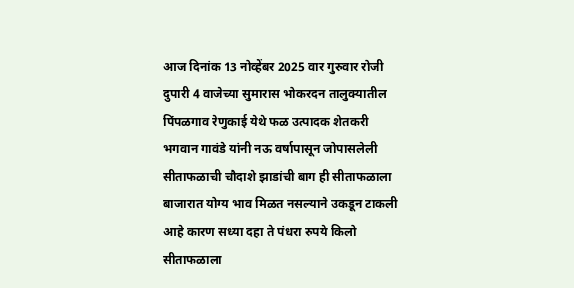आज दिनांक 13 नोव्हेंबर 2025 वार गुरुवार रोजी दुपारी 4 वाजेच्या सुमारास भोकरदन तालुक्यातील पिंपळगाव रेणुकाई येथे फळ उत्पादक शेतकरी भगवान गावंडे यांनी नऊ वर्षापासून जोपासलेली सीताफळाची चौदाशे झाडांची बाग ही सीताफळाला बाजारात योग्य भाव मिळत नसल्याने उकडून टाकली आहे कारण सध्या दहा ते पंधरा रुपये किलो सीताफळाला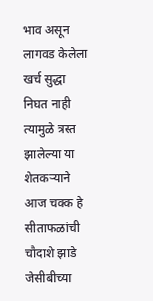भाव असून लागवड केलेला खर्च सुद्धा निघत नाही त्यामुळे त्रस्त झालेल्या या शेतकऱ्याने आज चक्क हे सीताफळांची चौदाशे झाडे जेसीबीच्या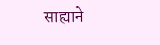साह्याने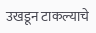उखडून टाकल्याचे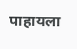पाहायला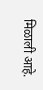मिळाली आहे.